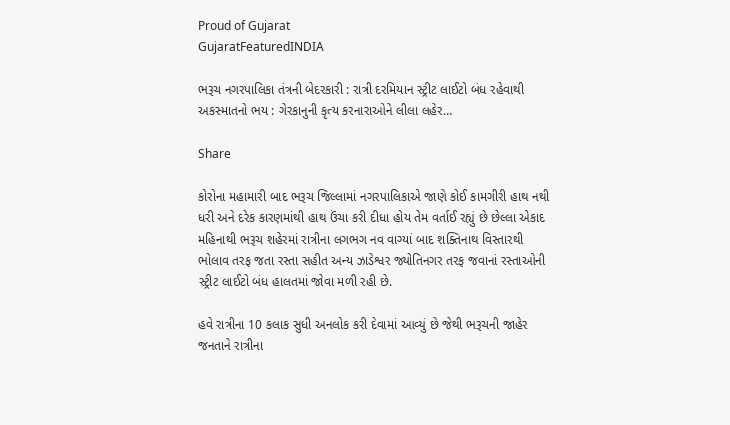Proud of Gujarat
GujaratFeaturedINDIA

ભરૂચ નગરપાલિકા તંત્રની બેદરકારી : રાત્રી દરમિયાન સ્ટ્રીટ લાઈટો બંધ રહેવાથી અકસ્માતનો ભય : ગેરકાનુની કૃત્ય કરનારાઓને લીલા લહેર…

Share

કોરોના મહામારી બાદ ભરૂચ જિલ્લામાં નગરપાલિકાએ જાણે કોઈ કામગીરી હાથ નથી ધરી અને દરેક કારણમાંથી હાથ ઉંચા કરી દીધા હોય તેમ વર્તાઈ રહ્યું છે છેલ્લા એકાદ મહિનાથી ભરૂચ શહેરમાં રાત્રીના લગભગ નવ વાગ્યાં બાદ શક્તિનાથ વિસ્તારથી ભોલાવ તરફ જતા રસ્તા સહીત અન્ય ઝાડેશ્વર જ્યોતિનગર તરફ જવાનાં રસ્તાઓની સ્ટ્રીટ લાઈટો બંધ હાલતમાં જોવા મળી રહી છે.

હવે રાત્રીના 10 કલાક સુધી અનલોક કરી દેવામાં આવ્યું છે જેથી ભરૂચની જાહેર જનતાને રાત્રીના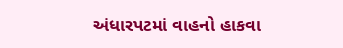અંધારપટમાં વાહનો હાકવા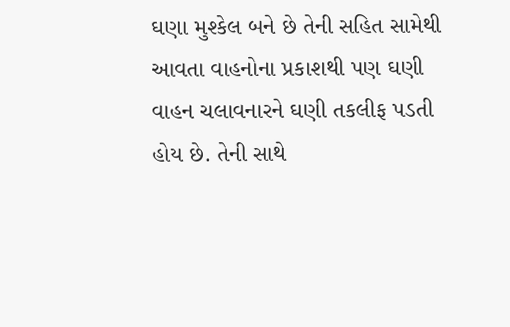ઘણા મુશ્કેલ બને છે તેની સહિત સામેથી આવતા વાહનોના પ્રકાશથી પણ ઘણી વાહન ચલાવનારને ઘણી તકલીફ પડતી હોય છે. તેની સાથે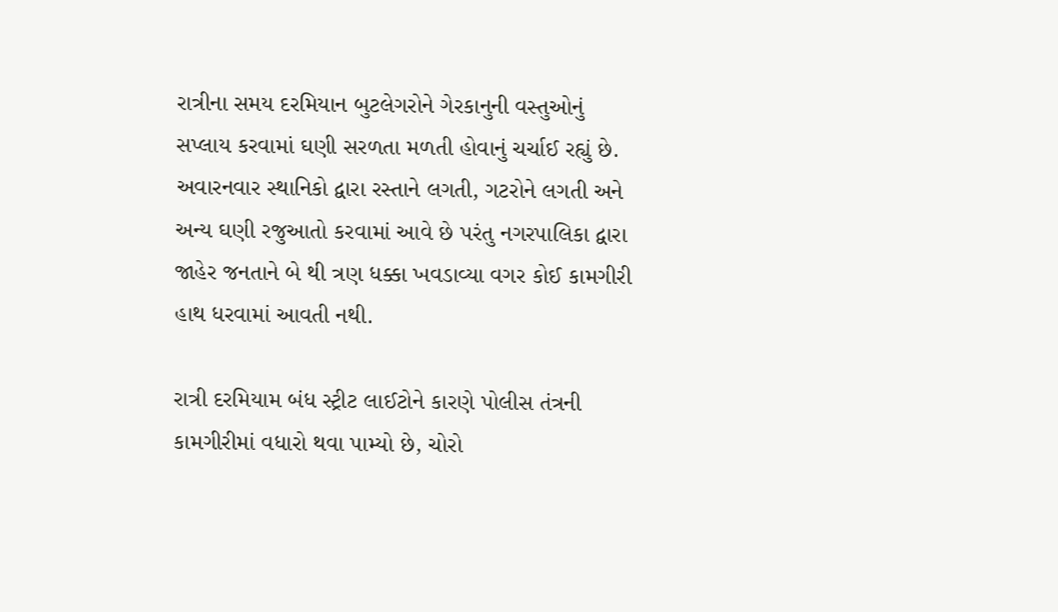રાત્રીના સમય દરમિયાન બુટલેગરોને ગેરકાનુની વસ્તુઓનું સપ્લાય કરવામાં ઘણી સરળતા મળતી હોવાનું ચર્ચાઈ રહ્યું છે. અવારનવાર સ્થાનિકો દ્વારા રસ્તાને લગતી, ગટરોને લગતી અને અન્ય ઘણી રજુઆતો કરવામાં આવે છે પરંતુ નગરપાલિકા દ્વારા જાહેર જનતાને બે થી ત્રણ ધક્કા ખવડાવ્યા વગર કોઈ કામગીરી હાથ ધરવામાં આવતી નથી.

રાત્રી દરમિયામ બંધ સ્ટ્રીટ લાઈટોને કારણે પોલીસ તંત્રની કામગીરીમાં વધારો થવા પામ્યો છે, ચોરો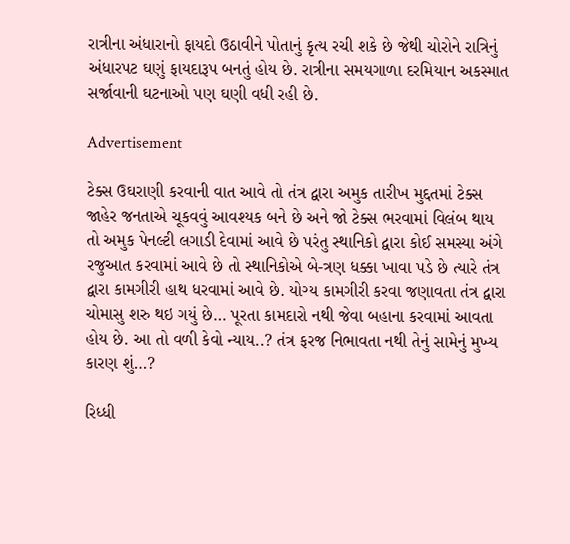રાત્રીના અંધારાનો ફાયદો ઉઠાવીને પોતાનું કૃત્ય રચી શકે છે જેથી ચોરોને રાત્રિનું અંધારપટ ઘણું ફાયદારૂપ બનતું હોય છે. રાત્રીના સમયગાળા દરમિયાન અકસ્માત સર્જાવાની ઘટનાઓ પણ ઘણી વધી રહી છે.

Advertisement

ટેક્સ ઉઘરાણી કરવાની વાત આવે તો તંત્ર દ્વારા અમુક તારીખ મુદ્દતમાં ટેક્સ જાહેર જનતાએ ચૂકવવું આવશ્યક બને છે અને જો ટેક્સ ભરવામાં વિલંબ થાય તો અમુક પેનલ્ટી લગાડી દેવામાં આવે છે પરંતુ સ્થાનિકો દ્વારા કોઈ સમસ્યા અંગે રજુઆત કરવામાં આવે છે તો સ્થાનિકોએ બે-ત્રણ ધક્કા ખાવા પડે છે ત્યારે તંત્ર દ્વારા કામગીરી હાથ ધરવામાં આવે છે. યોગ્ય કામગીરી કરવા જણાવતા તંત્ર દ્વારા ચોમાસુ શરુ થઇ ગયું છે… પૂરતા કામદારો નથી જેવા બહાના કરવામાં આવતા હોય છે. આ તો વળી કેવો ન્યાય..? તંત્ર ફરજ નિભાવતા નથી તેનું સામેનું મુખ્ય કારણ શું…?

રિધ્ધી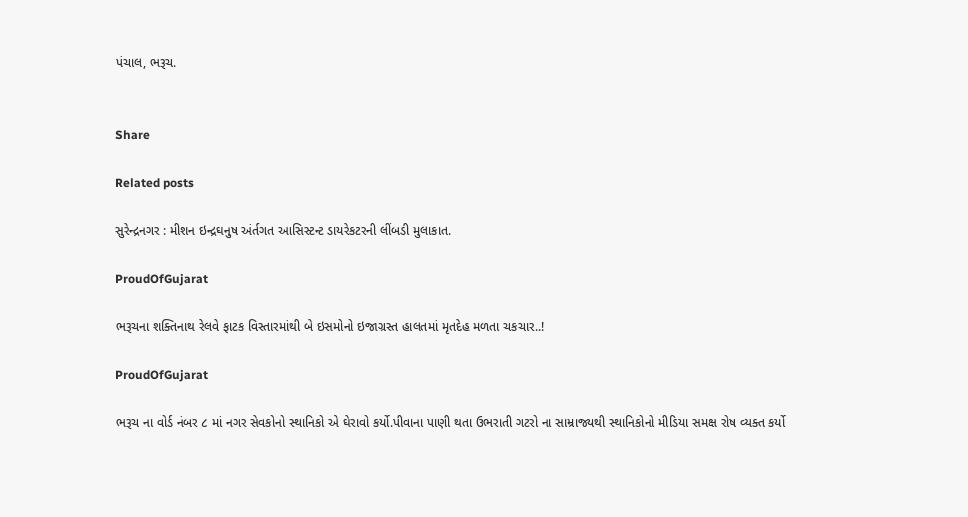પંચાલ, ભરૂચ.


Share

Related posts

સુરેન્દ્રનગર : મીશન ઇન્દ્રઘનુષ અંર્તગત આસિસ્ટન્ટ ડાયરેકટરની લીંબડી મુલાકાત.

ProudOfGujarat

ભરૂચના શક્તિનાથ રેલવે ફાટક વિસ્તારમાંથી બે ઇસમોનો ઇજાગ્રસ્ત હાલતમાં મૃતદેહ મળતા ચકચાર..!

ProudOfGujarat

ભરૂચ ના વોર્ડ નંબર ૮ માં નગર સેવકોનો સ્થાનિકો એ ઘેરાવો કર્યો.પીવાના પાણી થતા ઉભરાતી ગટરો ના સામ્રાજ્યથી સ્થાનિકોનો મીડિયા સમક્ષ રોષ વ્યક્ત કર્યો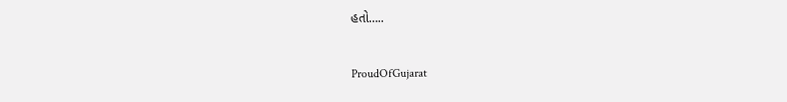હતો…..

ProudOfGujarat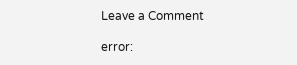Leave a Comment

error: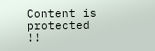Content is protected !!